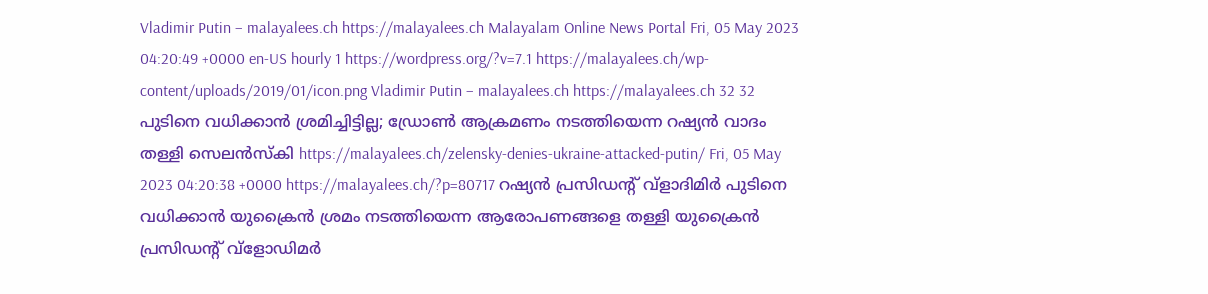Vladimir Putin – malayalees.ch https://malayalees.ch Malayalam Online News Portal Fri, 05 May 2023 04:20:49 +0000 en-US hourly 1 https://wordpress.org/?v=7.1 https://malayalees.ch/wp-content/uploads/2019/01/icon.png Vladimir Putin – malayalees.ch https://malayalees.ch 32 32 പുടിനെ വധിക്കാന്‍ ശ്രമിച്ചിട്ടില്ല; ഡ്രോണ്‍ ആക്രമണം നടത്തിയെന്ന റഷ്യന്‍ വാദം തള്ളി സെലന്‍സ്‌കി https://malayalees.ch/zelensky-denies-ukraine-attacked-putin/ Fri, 05 May 2023 04:20:38 +0000 https://malayalees.ch/?p=80717 റഷ്യന്‍ പ്രസിഡന്റ് വ്‌ളാദിമിര്‍ പുടിനെ വധിക്കാന്‍ യുക്രൈന്‍ ശ്രമം നടത്തിയെന്ന ആരോപണങ്ങളെ തള്ളി യുക്രൈന്‍ പ്രസിഡന്റ് വ്‌ളോഡിമര്‍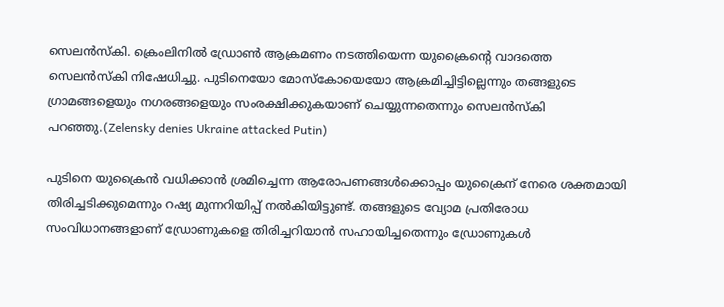സെലന്‍സ്‌കി. ക്രെംലിനില്‍ ഡ്രോണ്‍ ആക്രമണം നടത്തിയെന്ന യുക്രൈന്റെ വാദത്തെ സെലന്‍സ്‌കി നിഷേധിച്ചു. പുടിനെയോ മോസ്‌കോയെയോ ആക്രമിച്ചിട്ടില്ലെന്നും തങ്ങളുടെ ഗ്രാമങ്ങളെയും നഗരങ്ങളെയും സംരക്ഷിക്കുകയാണ് ചെയ്യുന്നതെന്നും സെലന്‍സ്‌കി പറഞ്ഞു.(Zelensky denies Ukraine attacked Putin)

പുടിനെ യുക്രൈന്‍ വധിക്കാന്‍ ശ്രമിച്ചെന്ന ആരോപണങ്ങള്‍ക്കൊപ്പം യുക്രൈന് നേരെ ശക്തമായി തിരിച്ചടിക്കുമെന്നും റഷ്യ മുന്നറിയിപ്പ് നല്‍കിയിട്ടുണ്ട്. തങ്ങളുടെ വ്യോമ പ്രതിരോധ സംവിധാനങ്ങളാണ് ഡ്രോണുകളെ തിരിച്ചറിയാന്‍ സഹായിച്ചതെന്നും ഡ്രോണുകള്‍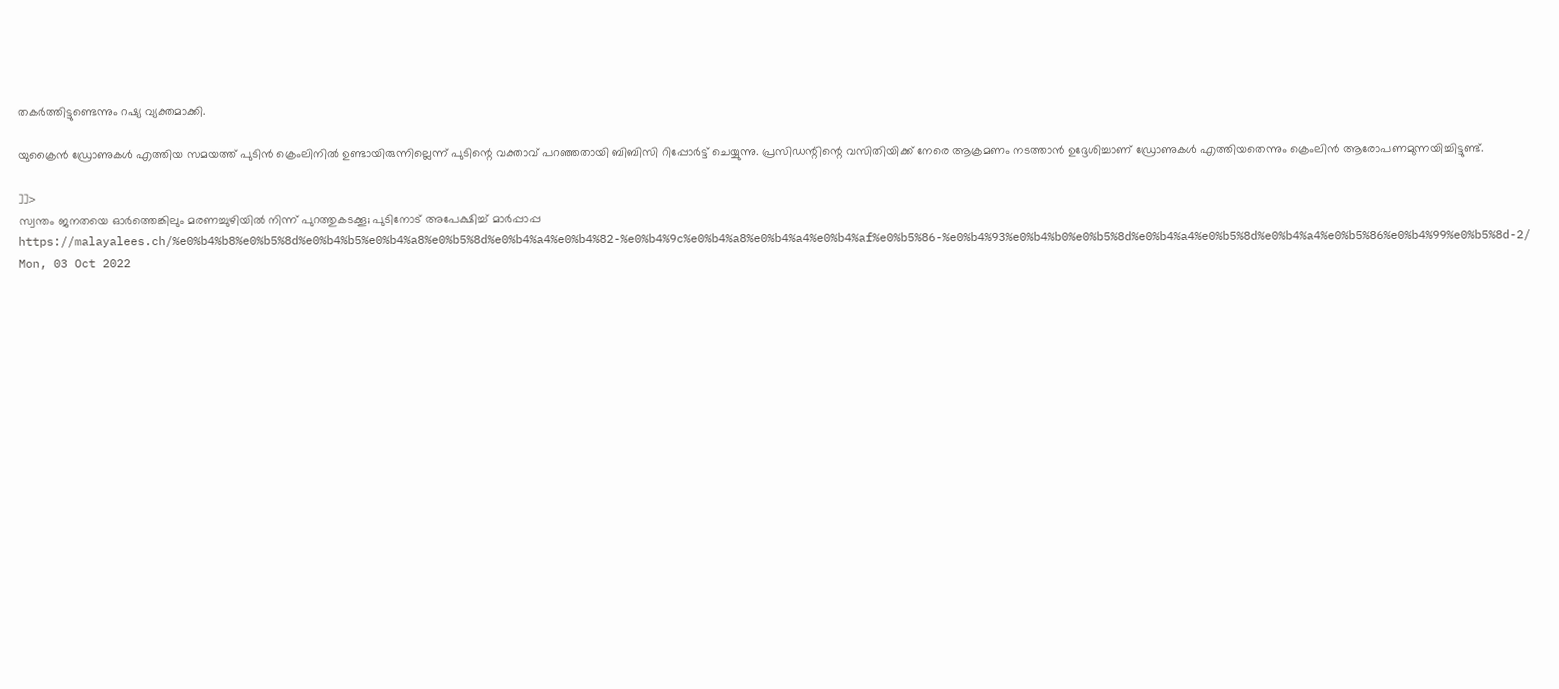തകര്‍ത്തിട്ടുണ്ടെന്നും റഷ്യ വ്യക്തമാക്കി.

യുക്രൈന്‍ ഡ്രോണുകള്‍ എത്തിയ സമയത്ത് പുടിന്‍ ക്രെംലിനില്‍ ഉണ്ടായിരുന്നില്ലെന്ന് പുടിന്റെ വക്താവ് പറഞ്ഞതായി ബിബിസി റിപ്പോര്‍ട്ട് ചെയ്യുന്നു. പ്രസിഡന്റിന്റെ വസിതിയിക്ക് നേരെ ആക്രമണം നടത്താന്‍ ഉദ്ദേശിച്ചാണ് ഡ്രോണുകള്‍ എത്തിയതെന്നും ക്രെംലിന്‍ ആരോപണമുന്നയിച്ചിട്ടുണ്ട്.

]]>
സ്വന്തം ജനതയെ ഓര്‍ത്തെങ്കിലും മരണച്ചുഴിയില്‍ നിന്ന് പുറത്തുകടക്കൂ; പുടിനോട് അപേക്ഷിച്ച് മാര്‍പ്പാപ്പ https://malayalees.ch/%e0%b4%b8%e0%b5%8d%e0%b4%b5%e0%b4%a8%e0%b5%8d%e0%b4%a4%e0%b4%82-%e0%b4%9c%e0%b4%a8%e0%b4%a4%e0%b4%af%e0%b5%86-%e0%b4%93%e0%b4%b0%e0%b5%8d%e0%b4%a4%e0%b5%8d%e0%b4%a4%e0%b5%86%e0%b4%99%e0%b5%8d-2/ Mon, 03 Oct 2022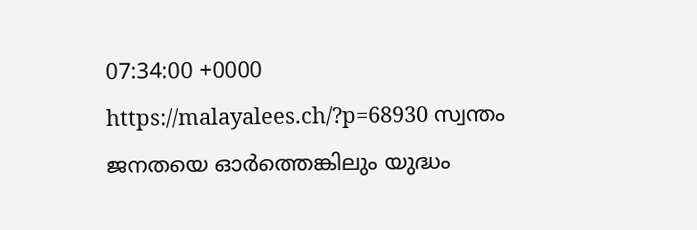07:34:00 +0000 https://malayalees.ch/?p=68930 സ്വന്തം ജനതയെ ഓര്‍ത്തെങ്കിലും യുദ്ധം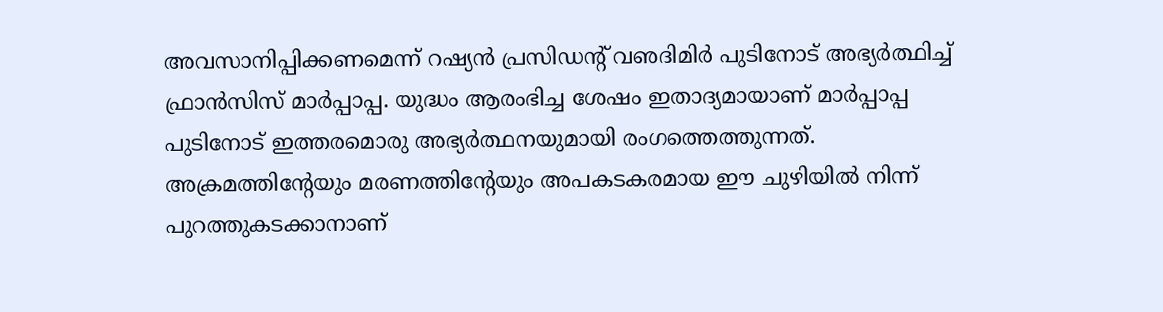അവസാനിപ്പിക്കണമെന്ന് റഷ്യന്‍ പ്രസിഡന്റ് വഌദിമിര്‍ പുടിനോട് അഭ്യര്‍ത്ഥിച്ച് ഫ്രാന്‍സിസ് മാര്‍പ്പാപ്പ. യുദ്ധം ആരംഭിച്ച ശേഷം ഇതാദ്യമായാണ് മാര്‍പ്പാപ്പ പുടിനോട് ഇത്തരമൊരു അഭ്യര്‍ത്ഥനയുമായി രംഗത്തെത്തുന്നത്. അക്രമത്തിന്റേയും മരണത്തിന്റേയും അപകടകരമായ ഈ ചുഴിയില്‍ നിന്ന് പുറത്തുകടക്കാനാണ്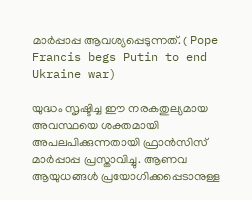മാര്‍പ്പാപ്പ ആവശ്യപ്പെടുന്നത്. ( Pope Francis begs Putin to end Ukraine war)

യുദ്ധം സൃഷ്ടിച്ച ഈ നരകതുല്യമായ അവസ്ഥയെ ശക്തമായി അപലപിക്കുന്നതായി ഫ്രാന്‍സിസ് മാര്‍പ്പാപ്പ പ്രസ്താവിച്ചു. ആണവ ആയുധങ്ങള്‍ പ്രയോഗിക്കപ്പെടാനുള്ള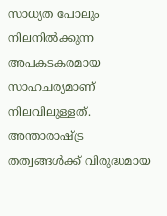സാധ്യത പോലും നിലനില്‍ക്കുന്ന അപകടകരമായ സാഹചര്യമാണ് നിലവിലുള്ളത്. അന്താരാഷ്ട്ര തത്വങ്ങള്‍ക്ക് വിരുദ്ധമായ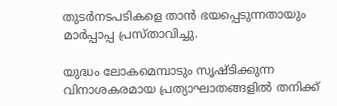തുടര്‍നടപടികളെ താന്‍ ഭയപ്പെടുന്നതായും മാര്‍പ്പാപ്പ പ്രസ്താവിച്ചു.

യുദ്ധം ലോകമെമ്പാടും സൃഷ്ടിക്കുന്ന വിനാശകരമായ പ്രത്യാഘാതങ്ങളില്‍ തനിക്ക്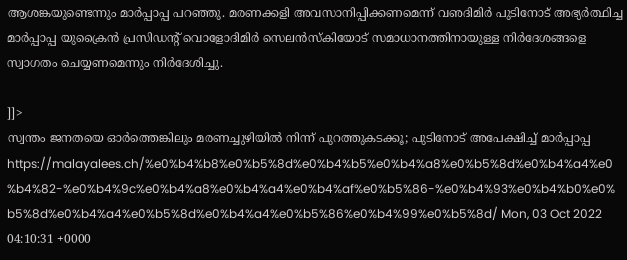ആശങ്കയുണ്ടെന്നും മാര്‍പ്പാപ്പ പറഞ്ഞു. മരണക്കളി അവസാനിപ്പിക്കണമെന്ന് വഌദിമിര്‍ പുടിനോട് അഭ്യര്‍ത്ഥിച്ച മാര്‍പ്പാപ്പ യുക്രൈന്‍ പ്രസിഡന്റ് വൊളോദിമിര്‍ സെലന്‍സ്‌കിയോട് സമാധാനത്തിനായുള്ള നിര്‍ദേശങ്ങളെ സ്വാഗതം ചെയ്യണമെന്നും നിര്‍ദേശിച്ചു.

]]>
സ്വന്തം ജനതയെ ഓര്‍ത്തെങ്കിലും മരണച്ചുഴിയില്‍ നിന്ന് പുറത്തുകടക്കൂ; പുടിനോട് അപേക്ഷിച്ച് മാര്‍പ്പാപ്പ https://malayalees.ch/%e0%b4%b8%e0%b5%8d%e0%b4%b5%e0%b4%a8%e0%b5%8d%e0%b4%a4%e0%b4%82-%e0%b4%9c%e0%b4%a8%e0%b4%a4%e0%b4%af%e0%b5%86-%e0%b4%93%e0%b4%b0%e0%b5%8d%e0%b4%a4%e0%b5%8d%e0%b4%a4%e0%b5%86%e0%b4%99%e0%b5%8d/ Mon, 03 Oct 2022 04:10:31 +0000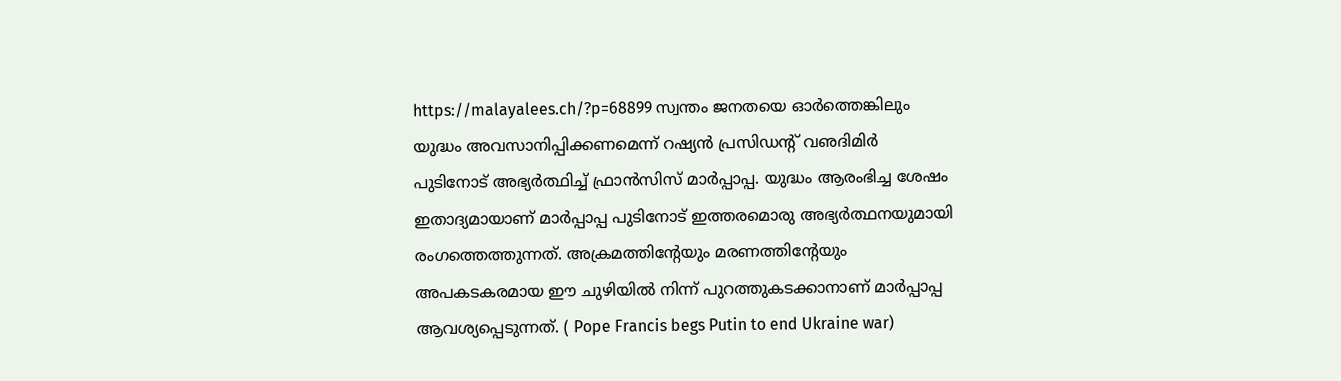https://malayalees.ch/?p=68899 സ്വന്തം ജനതയെ ഓര്‍ത്തെങ്കിലും യുദ്ധം അവസാനിപ്പിക്കണമെന്ന് റഷ്യന്‍ പ്രസിഡന്റ് വഌദിമിര്‍ പുടിനോട് അഭ്യര്‍ത്ഥിച്ച് ഫ്രാന്‍സിസ് മാര്‍പ്പാപ്പ. യുദ്ധം ആരംഭിച്ച ശേഷം ഇതാദ്യമായാണ് മാര്‍പ്പാപ്പ പുടിനോട് ഇത്തരമൊരു അഭ്യര്‍ത്ഥനയുമായി രംഗത്തെത്തുന്നത്. അക്രമത്തിന്റേയും മരണത്തിന്റേയും അപകടകരമായ ഈ ചുഴിയില്‍ നിന്ന് പുറത്തുകടക്കാനാണ് മാര്‍പ്പാപ്പ ആവശ്യപ്പെടുന്നത്. ( Pope Francis begs Putin to end Ukraine war)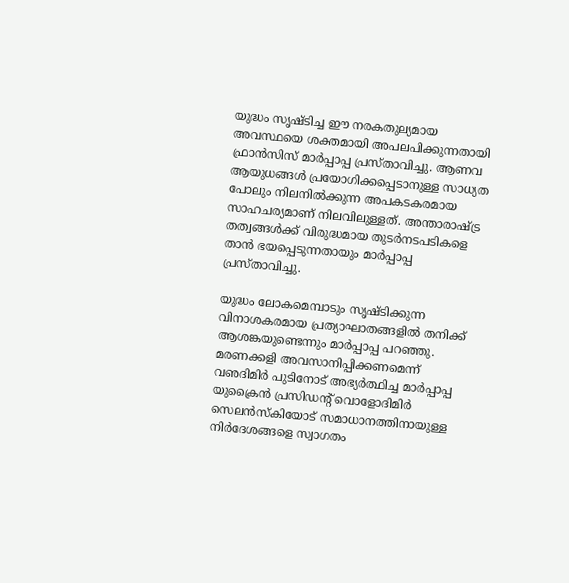യുദ്ധം സൃഷ്ടിച്ച ഈ നരകതുല്യമായ അവസ്ഥയെ ശക്തമായി അപലപിക്കുന്നതായി ഫ്രാന്‍സിസ് മാര്‍പ്പാപ്പ പ്രസ്താവിച്ചു. ആണവ ആയുധങ്ങള്‍ പ്രയോഗിക്കപ്പെടാനുള്ള സാധ്യത പോലും നിലനില്‍ക്കുന്ന അപകടകരമായ സാഹചര്യമാണ് നിലവിലുള്ളത്. അന്താരാഷ്ട്ര തത്വങ്ങള്‍ക്ക് വിരുദ്ധമായ തുടര്‍നടപടികളെ താന്‍ ഭയപ്പെടുന്നതായും മാര്‍പ്പാപ്പ പ്രസ്താവിച്ചു.

യുദ്ധം ലോകമെമ്പാടും സൃഷ്ടിക്കുന്ന വിനാശകരമായ പ്രത്യാഘാതങ്ങളില്‍ തനിക്ക് ആശങ്കയുണ്ടെന്നും മാര്‍പ്പാപ്പ പറഞ്ഞു. മരണക്കളി അവസാനിപ്പിക്കണമെന്ന് വഌദിമിര്‍ പുടിനോട് അഭ്യര്‍ത്ഥിച്ച മാര്‍പ്പാപ്പ യുക്രൈന്‍ പ്രസിഡന്റ് വൊളോദിമിര്‍ സെലന്‍സ്‌കിയോട് സമാധാനത്തിനായുള്ള നിര്‍ദേശങ്ങളെ സ്വാഗതം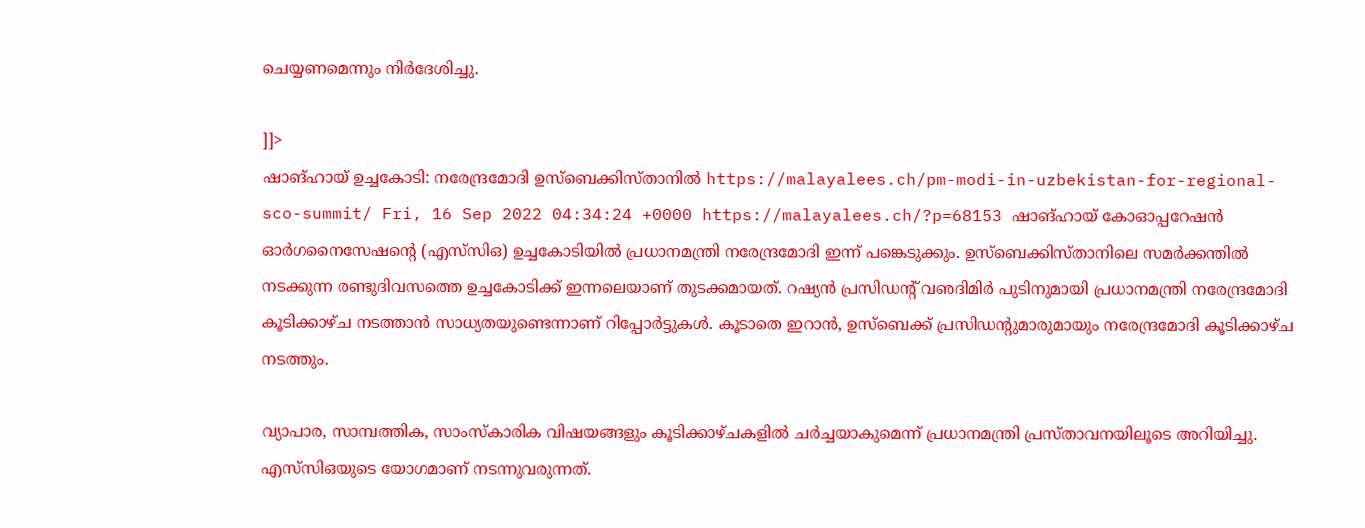ചെയ്യണമെന്നും നിര്‍ദേശിച്ചു.

]]>
ഷാങ്ഹായ് ഉച്ചകോടി: നരേന്ദ്രമോദി ഉസ്‌ബെക്കിസ്താനില്‍ https://malayalees.ch/pm-modi-in-uzbekistan-for-regional-sco-summit/ Fri, 16 Sep 2022 04:34:24 +0000 https://malayalees.ch/?p=68153 ഷാങ്ഹായ് കോഓപ്പറേഷന്‍ ഓര്‍ഗനൈസേഷന്റെ (എസ്‌സിഒ) ഉച്ചകോടിയില്‍ പ്രധാനമന്ത്രി നരേന്ദ്രമോദി ഇന്ന് പങ്കെടുക്കും. ഉസ്‌ബെക്കിസ്താനിലെ സമര്‍ക്കന്തില്‍ നടക്കുന്ന രണ്ടുദിവസത്തെ ഉച്ചകോടിക്ക് ഇന്നലെയാണ് തുടക്കമായത്. റഷ്യന്‍ പ്രസിഡന്റ് വഌദിമിര്‍ പുടിനുമായി പ്രധാനമന്ത്രി നരേന്ദ്രമോദി കൂടിക്കാഴ്ച നടത്താന്‍ സാധ്യതയുണ്ടെന്നാണ് റിപ്പോര്‍ട്ടുകള്‍. കൂടാതെ ഇറാന്‍, ഉസ്‌ബെക്ക് പ്രസിഡന്റുമാരുമായും നരേന്ദ്രമോദി കൂടിക്കാഴ്ച നടത്തും.

വ്യാപാര, സാമ്പത്തിക, സാംസ്‌കാരിക വിഷയങ്ങളും കൂടിക്കാഴ്ചകളില്‍ ചര്‍ച്ചയാകുമെന്ന് പ്രധാനമന്ത്രി പ്രസ്താവനയിലൂടെ അറിയിച്ചു. എസ്‌സിഒയുടെ യോഗമാണ് നടന്നുവരുന്നത്.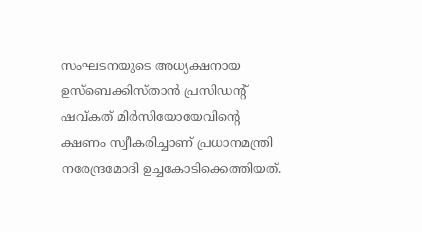സംഘടനയുടെ അധ്യക്ഷനായ ഉസ്‌ബെക്കിസ്താന്‍ പ്രസിഡന്റ് ഷവ്കത് മിര്‍സിയോയേവിന്റെ ക്ഷണം സ്വീകരിച്ചാണ് പ്രധാനമന്ത്രി നരേന്ദ്രമോദി ഉച്ചകോടിക്കെത്തിയത്.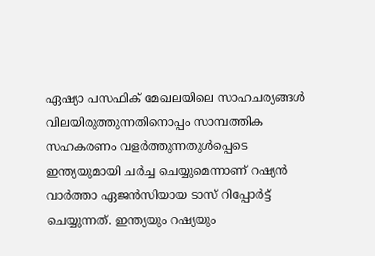ഏഷ്യാ പസഫിക് മേഖലയിലെ സാഹചര്യങ്ങള്‍ വിലയിരുത്തുന്നതിനൊപ്പം സാമ്പത്തിക സഹകരണം വളര്‍ത്തുന്നതുള്‍പ്പെടെ ഇന്ത്യയുമായി ചര്‍ച്ച ചെയ്യുമെന്നാണ് റഷ്യന്‍ വാര്‍ത്താ ഏജന്‍സിയായ ടാസ് റിപ്പോര്‍ട്ട് ചെയ്യുന്നത്. ഇന്ത്യയും റഷ്യയും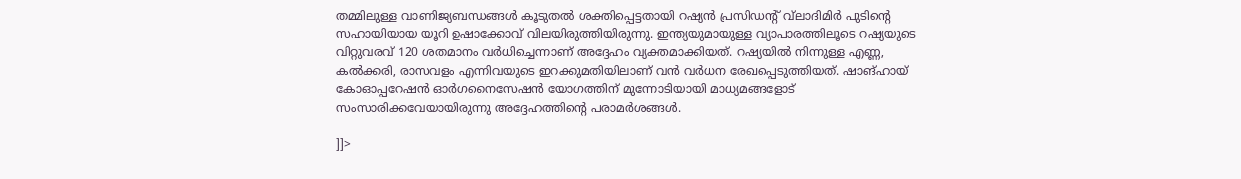തമ്മിലുള്ള വാണിജ്യബന്ധങ്ങള്‍ കൂടുതല്‍ ശക്തിപ്പെട്ടതായി റഷ്യന്‍ പ്രസിഡന്റ് വ്‌ലാദിമിര്‍ പുടിന്റെ സഹായിയായ യൂറി ഉഷാക്കോവ് വിലയിരുത്തിയിരുന്നു. ഇന്ത്യയുമായുള്ള വ്യാപാരത്തിലൂടെ റഷ്യയുടെ വിറ്റുവരവ് 120 ശതമാനം വര്‍ധിച്ചെന്നാണ് അദ്ദേഹം വ്യക്തമാക്കിയത്. റഷ്യയില്‍ നിന്നുള്ള എണ്ണ, കല്‍ക്കരി, രാസവളം എന്നിവയുടെ ഇറക്കുമതിയിലാണ് വന്‍ വര്‍ധന രേഖപ്പെടുത്തിയത്. ഷാങ്ഹായ് കോഓപ്പറേഷന്‍ ഓര്‍ഗനൈസേഷന്‍ യോഗത്തിന് മുന്നോടിയായി മാധ്യമങ്ങളോട് സംസാരിക്കവേയായിരുന്നു അദ്ദേഹത്തിന്റെ പരാമര്‍ശങ്ങള്‍.

]]>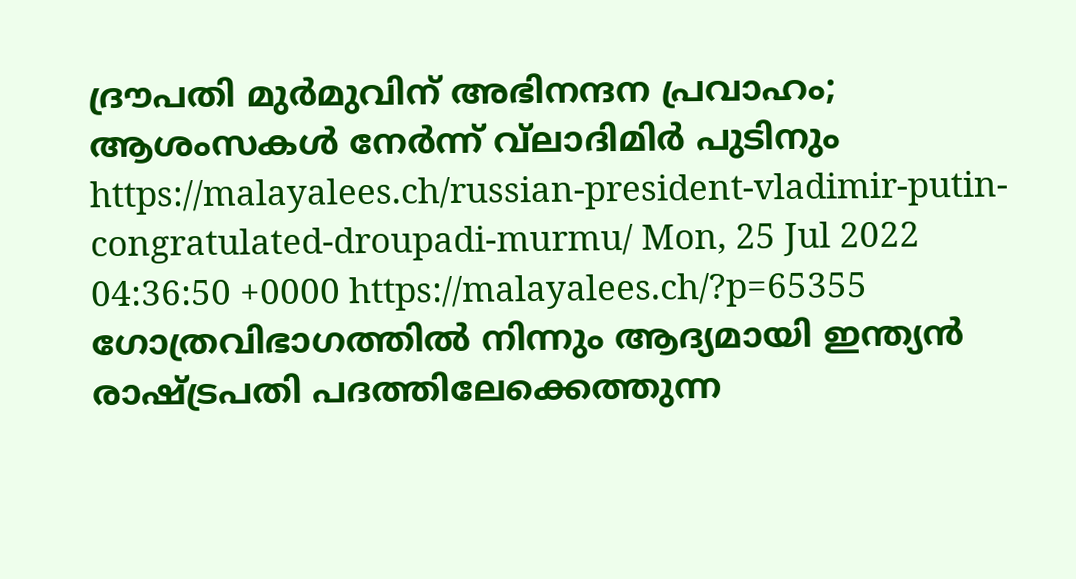ദ്രൗപതി മുര്‍മുവിന് അഭിനന്ദന പ്രവാഹം; ആശംസകള്‍ നേര്‍ന്ന് വ്‌ലാദിമിര്‍ പുടിനും https://malayalees.ch/russian-president-vladimir-putin-congratulated-droupadi-murmu/ Mon, 25 Jul 2022 04:36:50 +0000 https://malayalees.ch/?p=65355 ഗോത്രവിഭാഗത്തില്‍ നിന്നും ആദ്യമായി ഇന്ത്യന്‍ രാഷ്ട്രപതി പദത്തിലേക്കെത്തുന്ന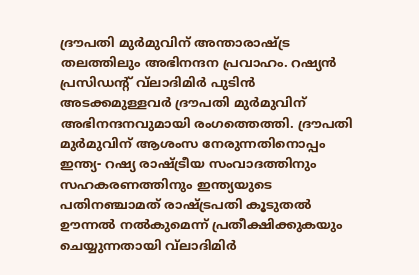ദ്രൗപതി മുര്‍മുവിന് അന്താരാഷ്ട്ര തലത്തിലും അഭിനന്ദന പ്രവാഹം. റഷ്യന്‍ പ്രസിഡന്റ് വ്‌ലാദിമിര്‍ പുടിന്‍ അടക്കമുള്ളവര്‍ ദ്രൗപതി മുര്‍മുവിന് അഭിനന്ദനവുമായി രംഗത്തെത്തി. ദ്രൗപതി മുര്‍മുവിന് ആശംസ നേരുന്നതിനൊപ്പം ഇന്ത്യ- റഷ്യ രാഷ്ട്രീയ സംവാദത്തിനും സഹകരണത്തിനും ഇന്ത്യയുടെ പതിനഞ്ചാമത് രാഷ്ട്രപതി കൂടുതല്‍ ഊന്നല്‍ നല്‍കുമെന്ന് പ്രതീക്ഷിക്കുകയും ചെയ്യുന്നതായി വ്‌ലാദിമിര്‍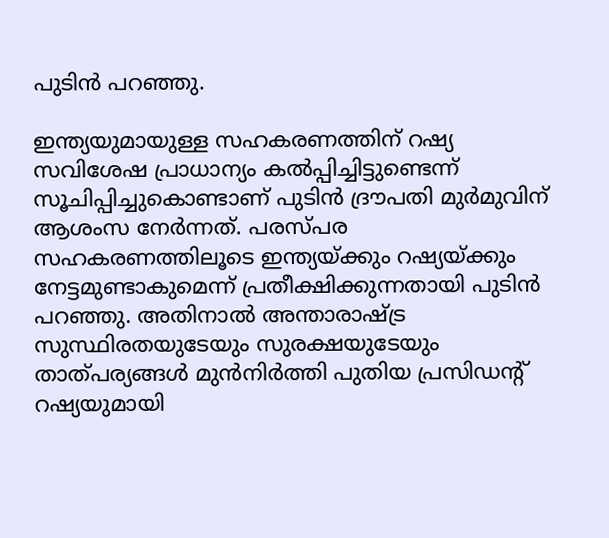പുടിന്‍ പറഞ്ഞു.

ഇന്ത്യയുമായുള്ള സഹകരണത്തിന് റഷ്യ സവിശേഷ പ്രാധാന്യം കല്‍പ്പിച്ചിട്ടുണ്ടെന്ന് സൂചിപ്പിച്ചുകൊണ്ടാണ് പുടിന്‍ ദ്രൗപതി മുര്‍മുവിന് ആശംസ നേര്‍ന്നത്. പരസ്പര സഹകരണത്തിലൂടെ ഇന്ത്യയ്ക്കും റഷ്യയ്ക്കും നേട്ടമുണ്ടാകുമെന്ന് പ്രതീക്ഷിക്കുന്നതായി പുടിന്‍ പറഞ്ഞു. അതിനാല്‍ അന്താരാഷ്ട്ര സുസ്ഥിരതയുടേയും സുരക്ഷയുടേയും താത്പര്യങ്ങള്‍ മുന്‍നിര്‍ത്തി പുതിയ പ്രസിഡന്റ് റഷ്യയുമായി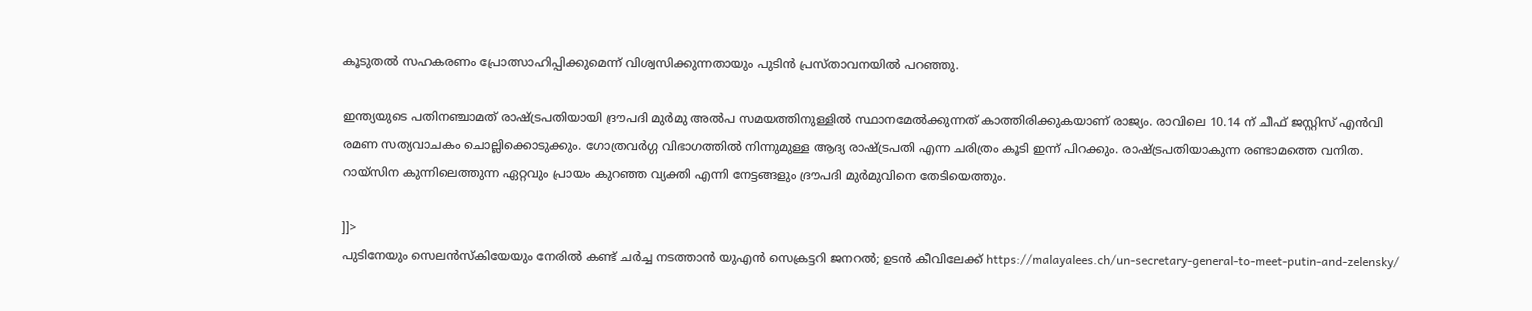കൂടുതല്‍ സഹകരണം പ്രോത്സാഹിപ്പിക്കുമെന്ന് വിശ്വസിക്കുന്നതായും പുടിന്‍ പ്രസ്താവനയില്‍ പറഞ്ഞു.

ഇന്ത്യയുടെ പതിനഞ്ചാമത് രാഷ്ട്രപതിയായി ദ്രൗപദി മുര്‍മു അല്‍പ സമയത്തിനുള്ളില്‍ സ്ഥാനമേല്‍ക്കുന്നത് കാത്തിരിക്കുകയാണ് രാജ്യം. രാവിലെ 10.14 ന് ചീഫ് ജസ്റ്റിസ് എന്‍വി രമണ സത്യവാചകം ചൊല്ലിക്കൊടുക്കും. ഗോത്രവര്‍ഗ്ഗ വിഭാഗത്തില്‍ നിന്നുമുള്ള ആദ്യ രാഷ്ട്രപതി എന്ന ചരിത്രം കൂടി ഇന്ന് പിറക്കും. രാഷ്ട്രപതിയാകുന്ന രണ്ടാമത്തെ വനിത. റായ്‌സിന കുന്നിലെത്തുന്ന ഏറ്റവും പ്രായം കുറഞ്ഞ വ്യക്തി എന്നി നേട്ടങ്ങളും ദ്രൗപദി മുര്‍മുവിനെ തേടിയെത്തും.

]]>
പുടിനേയും സെലന്‍സ്‌കിയേയും നേരില്‍ കണ്ട് ചര്‍ച്ച നടത്താന്‍ യുഎന്‍ സെക്രട്ടറി ജനറല്‍; ഉടന്‍ കീവിലേക്ക് https://malayalees.ch/un-secretary-general-to-meet-putin-and-zelensky/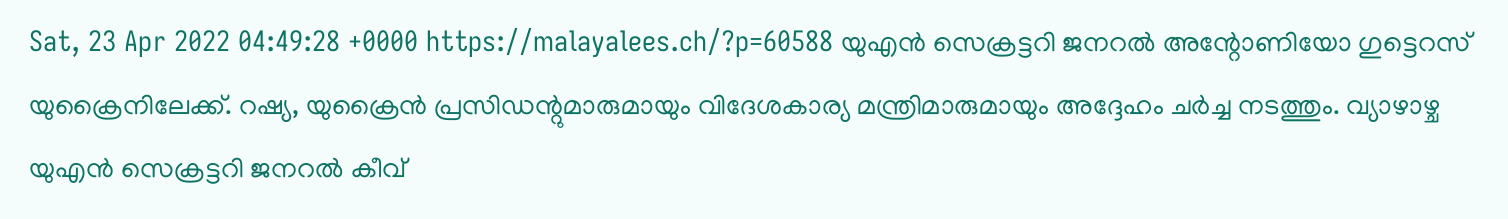Sat, 23 Apr 2022 04:49:28 +0000 https://malayalees.ch/?p=60588 യുഎന്‍ സെക്രട്ടറി ജനറല്‍ അന്റോണിയോ ഗുട്ടെറസ് യുക്രൈനിലേക്ക്. റഷ്യ, യുക്രൈന്‍ പ്രസിഡന്റുമാരുമായും വിദേശകാര്യ മന്ത്രിമാരുമായും അദ്ദേഹം ചര്‍ച്ച നടത്തും. വ്യാഴാഴ്ച യുഎന്‍ സെക്രട്ടറി ജനറല്‍ കീവ്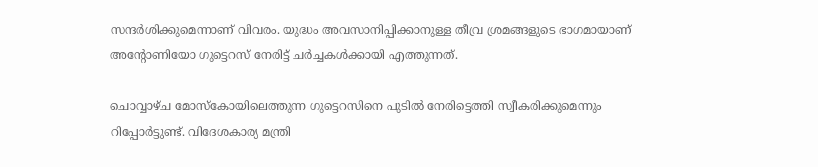സന്ദര്‍ശിക്കുമെന്നാണ് വിവരം. യുദ്ധം അവസാനിപ്പിക്കാനുള്ള തീവ്ര ശ്രമങ്ങളുടെ ഭാഗമായാണ് അന്റോണിയോ ഗുട്ടെറസ് നേരിട്ട് ചര്‍ച്ചകള്‍ക്കായി എത്തുന്നത്.

ചൊവ്വാഴ്ച മോസ്‌കോയിലെത്തുന്ന ഗുട്ടെറസിനെ പുടില്‍ നേരിട്ടെത്തി സ്വീകരിക്കുമെന്നും റിപ്പോര്‍ട്ടുണ്ട്. വിദേശകാര്യ മന്ത്രി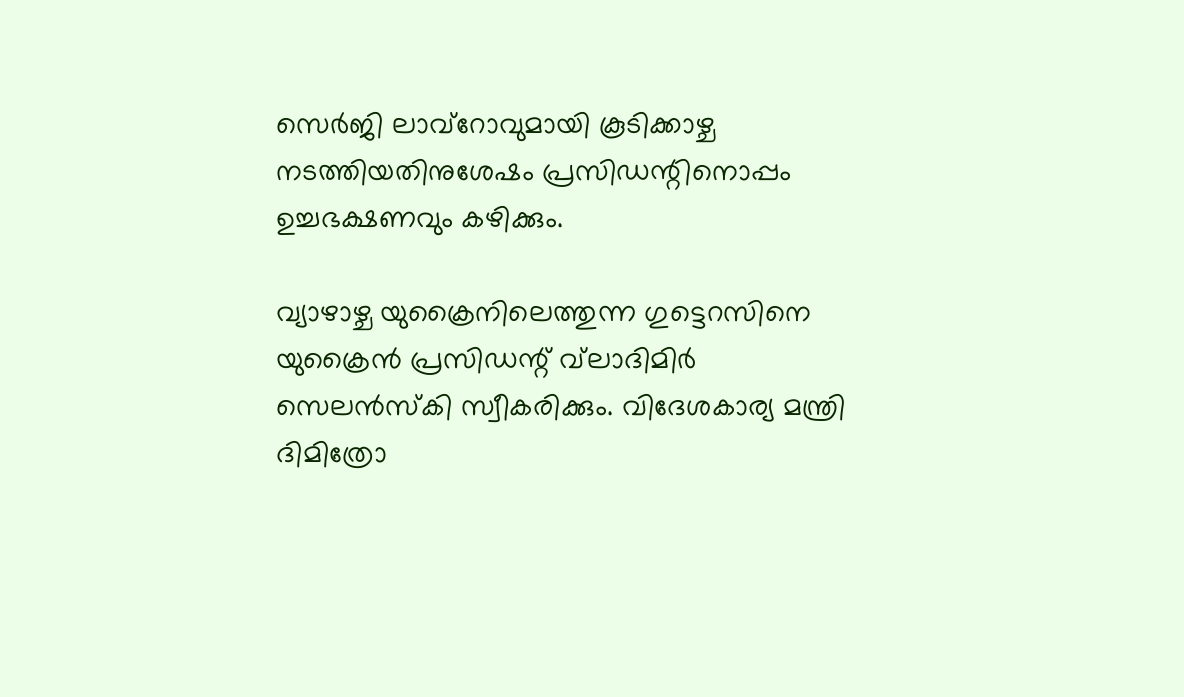സെര്‍ജി ലാവ്‌റോവുമായി കൂടിക്കാഴ്ച നടത്തിയതിനുശേഷം പ്രസിഡന്റിനൊപ്പം ഉച്ചഭക്ഷണവും കഴിക്കും.

വ്യാഴാഴ്ച യുക്രൈനിലെത്തുന്ന ഗുട്ടെറസിനെ യുക്രൈന്‍ പ്രസിഡന്റ് വ്‌ലാദിമിര്‍ സെലന്‍സ്‌കി സ്വീകരിക്കും. വിദേശകാര്യ മന്ത്രി ദിമിത്രോ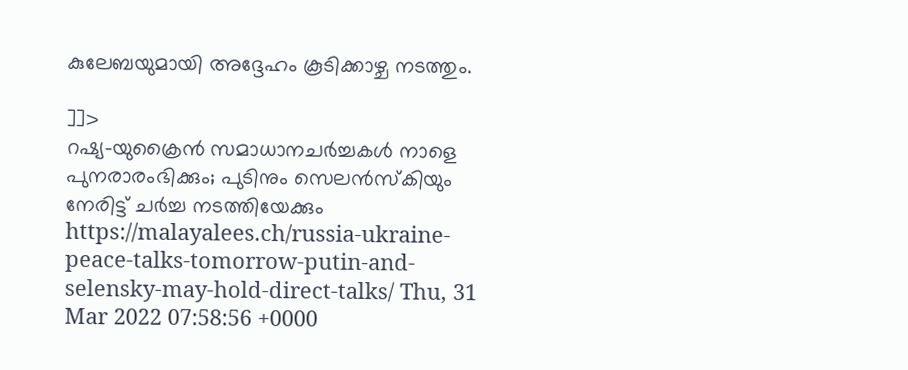കുലേബയുമായി അദ്ദേഹം കൂടിക്കാഴ്ച നടത്തും.

]]>
റഷ്യ-യുക്രൈന്‍ സമാധാനചര്‍ച്ചകള്‍ നാളെ പുനരാരംഭിക്കും; പുടിനും സെലന്‍സ്‌കിയും നേരിട്ട് ചര്‍ച്ച നടത്തിയേക്കും https://malayalees.ch/russia-ukraine-peace-talks-tomorrow-putin-and-selensky-may-hold-direct-talks/ Thu, 31 Mar 2022 07:58:56 +0000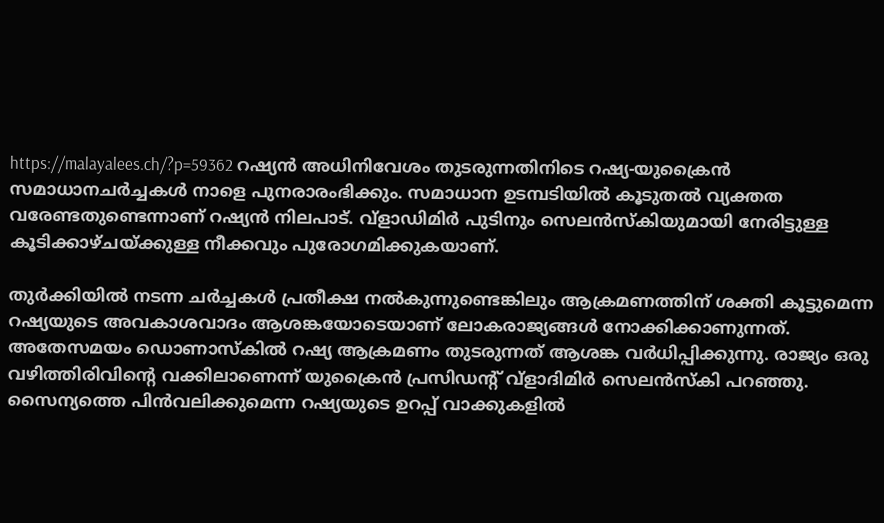https://malayalees.ch/?p=59362 റഷ്യന്‍ അധിനിവേശം തുടരുന്നതിനിടെ റഷ്യ-യുക്രൈന്‍ സമാധാനചര്‍ച്ചകള്‍ നാളെ പുനരാരംഭിക്കും. സമാധാന ഉടമ്പടിയില്‍ കൂടുതല്‍ വ്യക്തത വരേണ്ടതുണ്ടെന്നാണ് റഷ്യന്‍ നിലപാട്. വ്‌ളാഡിമിര്‍ പുടിനും സെലന്‍സ്‌കിയുമായി നേരിട്ടുള്ള കൂടിക്കാഴ്ചയ്ക്കുള്ള നീക്കവും പുരോഗമിക്കുകയാണ്.

തുര്‍ക്കിയില്‍ നടന്ന ചര്‍ച്ചകള്‍ പ്രതീക്ഷ നല്‍കുന്നുണ്ടെങ്കിലും ആക്രമണത്തിന് ശക്തി കൂട്ടുമെന്ന റഷ്യയുടെ അവകാശവാദം ആശങ്കയോടെയാണ് ലോകരാജ്യങ്ങള്‍ നോക്കിക്കാണുന്നത്. അതേസമയം ഡൊണാസ്‌കില്‍ റഷ്യ ആക്രമണം തുടരുന്നത് ആശങ്ക വര്‍ധിപ്പിക്കുന്നു. രാജ്യം ഒരു വഴിത്തിരിവിന്റെ വക്കിലാണെന്ന് യുക്രൈന്‍ പ്രസിഡന്റ് വ്‌ളാദിമിര്‍ സെലന്‍സ്‌കി പറഞ്ഞു. സൈന്യത്തെ പിന്‍വലിക്കുമെന്ന റഷ്യയുടെ ഉറപ്പ് വാക്കുകളില്‍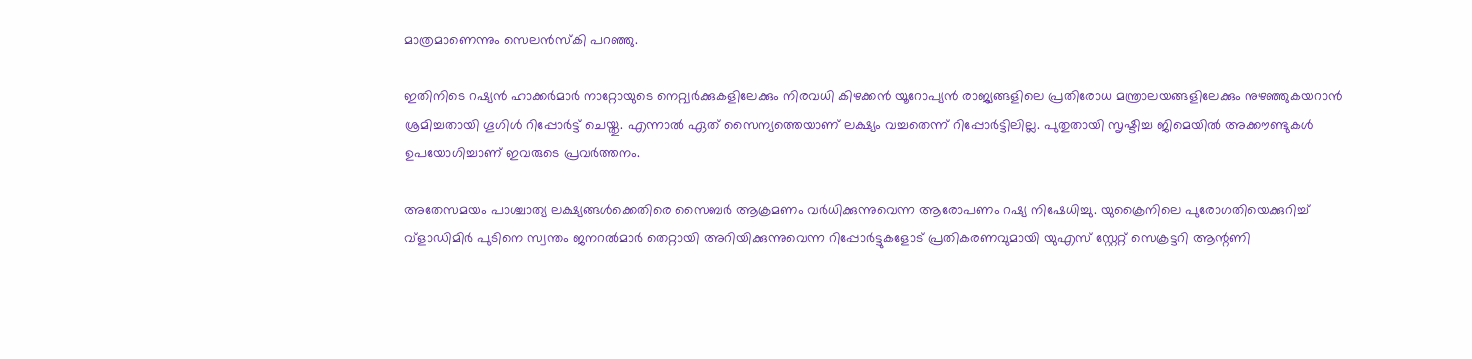മാത്രമാണെന്നും സെലന്‍സ്‌കി പറഞ്ഞു.

ഇതിനിടെ റഷ്യന്‍ ഹാക്കര്‍മാര്‍ നാറ്റോയുടെ നെറ്റ്വര്‍ക്കുകളിലേക്കും നിരവധി കിഴക്കന്‍ യൂറോപ്യന്‍ രാജ്യങ്ങളിലെ പ്രതിരോധ മന്ത്രാലയങ്ങളിലേക്കും നുഴഞ്ഞുകയറാന്‍ ശ്രമിച്ചതായി ഗൂഗിള്‍ റിപ്പോര്‍ട്ട് ചെയ്തു. എന്നാല്‍ ഏത് സൈന്യത്തെയാണ് ലക്ഷ്യം വച്ചതെന്ന് റിപ്പോര്‍ട്ടിലില്ല. പുതുതായി സൃഷ്ടിച്ച ജിമെയില്‍ അക്കൗണ്ടുകള്‍ ഉപയോഗിച്ചാണ് ഇവരുടെ പ്രവര്‍ത്തനം.

അതേസമയം പാശ്ചാത്യ ലക്ഷ്യങ്ങള്‍ക്കെതിരെ സൈബര്‍ ആക്രമണം വര്‍ധിക്കുന്നുവെന്ന ആരോപണം റഷ്യ നിഷേധിച്ചു. യുക്രൈനിലെ പുരോഗതിയെക്കുറിച്ച് വ്ളാഡിമിര്‍ പുടിനെ സ്വന്തം ജനറല്‍മാര്‍ തെറ്റായി അറിയിക്കുന്നുവെന്ന റിപ്പോര്‍ട്ടുകളോട് പ്രതികരണവുമായി യുഎസ് സ്റ്റേറ്റ് സെക്രട്ടറി ആന്റണി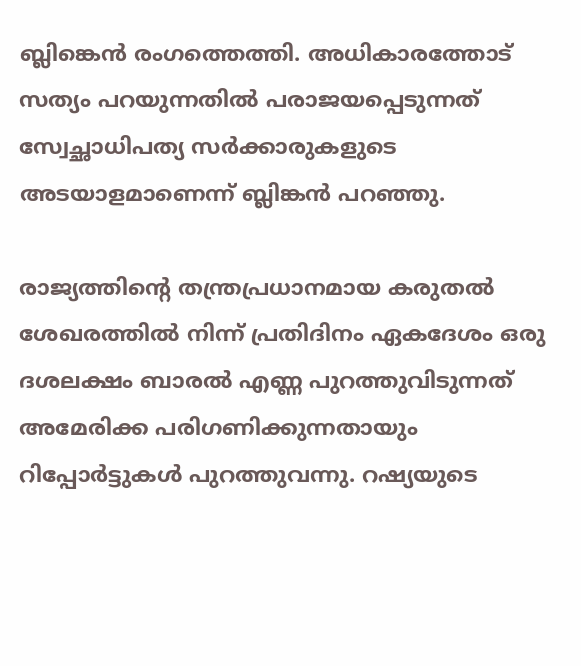ബ്ലിങ്കെന്‍ രംഗത്തെത്തി. അധികാരത്തോട് സത്യം പറയുന്നതില്‍ പരാജയപ്പെടുന്നത് സ്വേച്ഛാധിപത്യ സര്‍ക്കാരുകളുടെ അടയാളമാണെന്ന് ബ്ലിങ്കന്‍ പറഞ്ഞു.

രാജ്യത്തിന്റെ തന്ത്രപ്രധാനമായ കരുതല്‍ ശേഖരത്തില്‍ നിന്ന് പ്രതിദിനം ഏകദേശം ഒരു ദശലക്ഷം ബാരല്‍ എണ്ണ പുറത്തുവിടുന്നത് അമേരിക്ക പരിഗണിക്കുന്നതായും റിപ്പോര്‍ട്ടുകള്‍ പുറത്തുവന്നു. റഷ്യയുടെ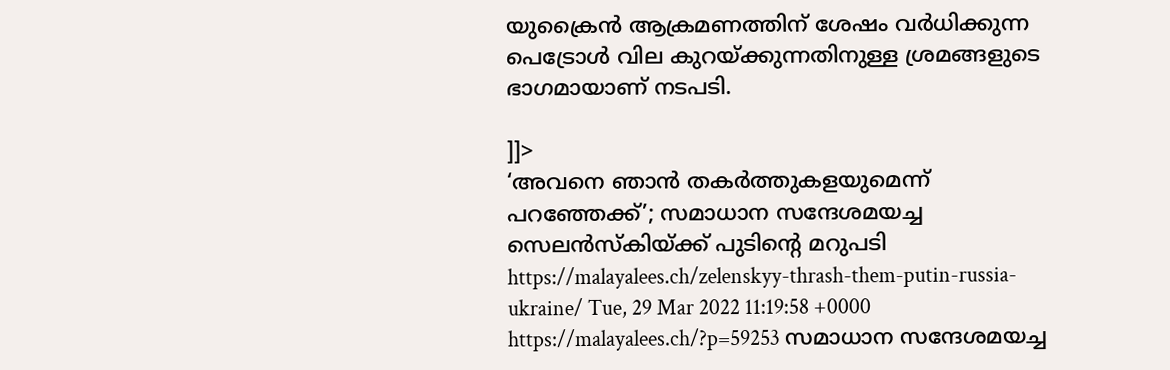യുക്രൈന്‍ ആക്രമണത്തിന് ശേഷം വര്‍ധിക്കുന്ന പെട്രോള്‍ വില കുറയ്ക്കുന്നതിനുള്ള ശ്രമങ്ങളുടെ ഭാഗമായാണ് നടപടി.

]]>
‘അവനെ ഞാൻ തകർത്തുകളയുമെന്ന് പറഞ്ഞേക്ക്’; സമാധാന സന്ദേശമയച്ച സെലൻസ്കിയ്ക്ക് പുടിന്റെ മറുപടി https://malayalees.ch/zelenskyy-thrash-them-putin-russia-ukraine/ Tue, 29 Mar 2022 11:19:58 +0000 https://malayalees.ch/?p=59253 സമാധാന സന്ദേശമയച്ച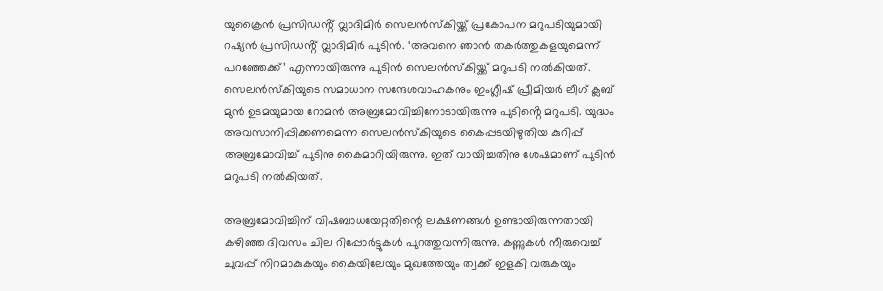യുക്രൈൻ പ്രസിഡൻ്റ് വ്ലാദിമിർ സെലൻസ്കിയ്ക്ക് പ്രകോപന മറുപടിയുമായി റഷ്യൻ പ്രസിഡൻ്റ് വ്ലാദിമിർ പുടിൻ. ‘അവനെ ഞാൻ തകർത്തുകളയുമെന്ന് പറഞ്ഞേക്ക്’ എന്നായിരുന്നു പുടിൻ സെലൻസ്കിയ്ക്ക് മറുപടി നൽകിയത്. സെലൻസ്കിയുടെ സമാധാന സന്ദേശവാഹകനും ഇംഗ്ലീഷ് പ്രീമിയർ ലീഗ് ക്ലബ് മുൻ ഉടമയുമായ റോമൻ അബ്രമോവിച്ചിനോടായിരുന്നു പുടിൻ്റെ മറുപടി. യുദ്ധം അവസാനിപ്പിക്കണമെന്ന സെലൻസ്കിയുടെ കൈപ്പടയിഴുതിയ കുറിപ്പ് അബ്രമോവിച്ച് പുടിനു കൈമാറിയിരുന്നു. ഇത് വായിച്ചതിനു ശേഷമാണ് പുടിൻ മറുപടി നൽകിയത്.

അബ്രമോവിച്ചിന് വിഷബാധയേറ്റതിന്റെ ലക്ഷണങ്ങൾ ഉണ്ടായിരുന്നതായി കഴിഞ്ഞ ദിവസം ചില റിപ്പോർട്ടുകൾ പുറത്തുവന്നിരുന്നു. കണ്ണുകൾ നീരുവെച്ച് ചുവപ്പ് നിറമാകുകയും കൈയിലേയും മുഖത്തേയും ത്വക്ക് ഇളകി വരുകയും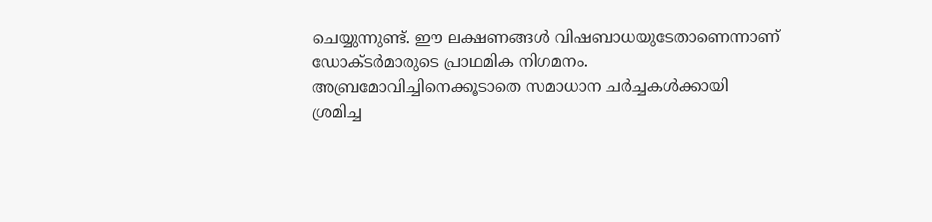ചെയ്യുന്നുണ്ട്. ഈ ലക്ഷണങ്ങൾ വിഷബാധയുടേതാണെന്നാണ് ഡോക്ടർമാരുടെ പ്രാഥമിക നിഗമനം. അബ്രമോവിച്ചിനെക്കൂടാതെ സമാധാന ചർച്ചകൾക്കായി ശ്രമിച്ച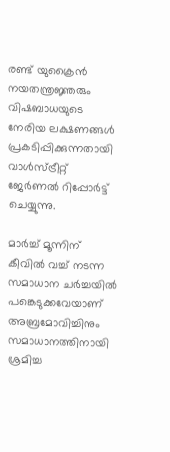രണ്ട് യുക്രൈൻ നയതന്ത്രജ്ഞരും വിഷബാധയുടെ നേരിയ ലക്ഷണങ്ങൾ പ്രകടിപ്പിക്കുന്നതായി വാൾസ്ട്രീറ്റ് ജേർണൽ റിപ്പോർട്ട് ചെയ്യുന്നു.

മാർച്ച് മൂന്നിന് കീവിൽ വച്ച് നടന്ന സമാധാന ചർച്ചയിൽ പങ്കെടുക്കവേയാണ് അബ്രമോവിച്ചിനും സമാധാനത്തിനായി ശ്രമിച്ച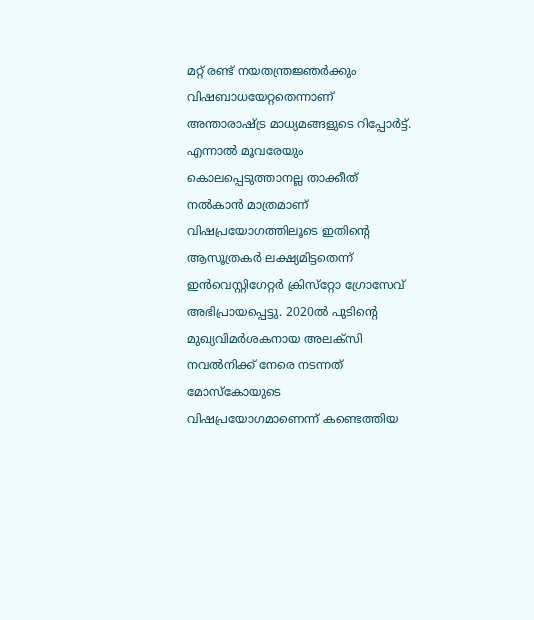മറ്റ് രണ്ട് നയതന്ത്രജ്ഞർക്കും വിഷബാധയേറ്റതെന്നാണ് അന്താരാഷ്ട്ര മാധ്യമങ്ങളുടെ റിപ്പോർട്ട്. എന്നാൽ മൂവരേയും കൊലപ്പെടുത്താനല്ല താക്കീത് നൽകാൻ മാത്രമാണ് വിഷപ്രയോഗത്തിലൂടെ ഇതിന്റെ ആസൂത്രകർ ലക്ഷ്യമിട്ടതെന്ന് ഇൻവെസ്റ്റിഗേറ്റർ ക്രിസ്‌റ്റോ ഗ്രോസേവ് അഭിപ്രായപ്പെട്ടു. 2020ൽ പുടിന്റെ മുഖ്യവിമർശകനായ അലക്‌സി നവൽനിക്ക് നേരെ നടന്നത് മോസ്‌കോയുടെ വിഷപ്രയോഗമാണെന്ന് കണ്ടെത്തിയ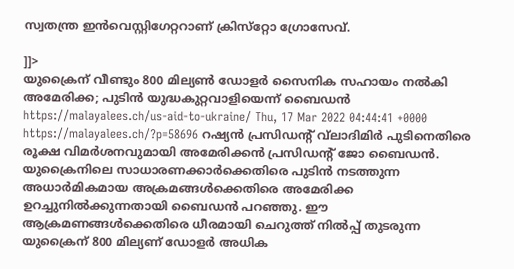സ്വതന്ത്ര ഇൻവെസ്റ്റിഗേറ്ററാണ് ക്രിസ്‌റ്റോ ഗ്രോസേവ്.

]]>
യുക്രൈന് വീണ്ടും 800 മില്യണ്‍ ഡോളര്‍ സൈനിക സഹായം നല്‍കി അമേരിക്ക; പുടിന്‍ യുദ്ധകുറ്റവാളിയെന്ന് ബൈഡന്‍ https://malayalees.ch/us-aid-to-ukraine/ Thu, 17 Mar 2022 04:44:41 +0000 https://malayalees.ch/?p=58696 റഷ്യന്‍ പ്രസിഡന്റ് വ്‌ലാദിമിര്‍ പുടിനെതിരെ രൂക്ഷ വിമര്‍ശനവുമായി അമേരിക്കന്‍ പ്രസിഡന്റ് ജോ ബൈഡന്‍. യുക്രൈനിലെ സാധാരണക്കാര്‍ക്കെതിരെ പുടിന്‍ നടത്തുന്ന അധാര്‍മികമായ അക്രമങ്ങള്‍ക്കെതിരെ അമേരിക്ക ഉറച്ചുനില്‍ക്കുന്നതായി ബൈഡന്‍ പറഞ്ഞു. ഈ ആക്രമണങ്ങള്‍ക്കെതിരെ ധീരമായി ചെറുത്ത് നില്‍പ്പ് തുടരുന്ന യുക്രൈന് 800 മില്യണ് ഡോളര്‍ അധിക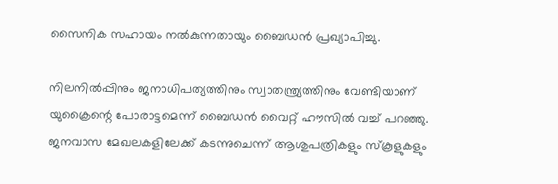സൈനിക സഹായം നല്‍കുന്നതായും ബൈഡന്‍ പ്രഖ്യാപിച്ചു.

നിലനില്‍പ്പിനും ജനാധിപത്യത്തിനും സ്വാതന്ത്ര്യത്തിനും വേണ്ടിയാണ് യുക്രൈന്റെ പോരാട്ടമെന്ന് ബൈഡന്‍ വൈറ്റ് ഹൗസില്‍ വച്ച് പറഞ്ഞു. ജനവാസ മേഖലകളിലേക്ക് കടന്നുചെന്ന് ആശുപത്രികളും സ്‌കൂളുകളും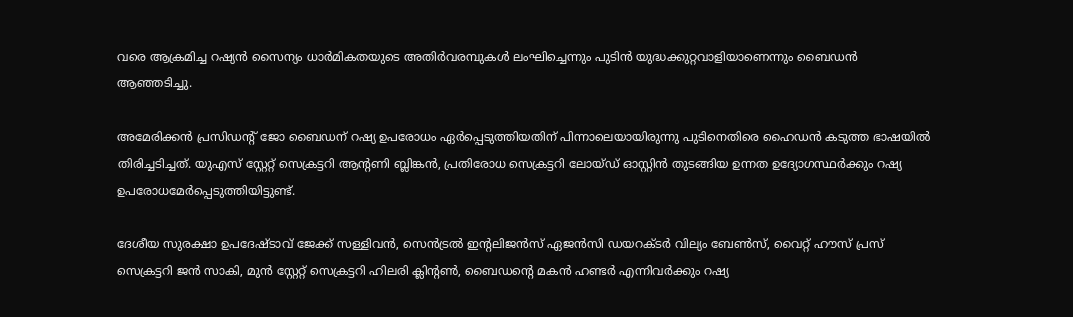വരെ ആക്രമിച്ച റഷ്യന്‍ സൈന്യം ധാര്‍മികതയുടെ അതിര്‍വരമ്പുകള്‍ ലംഘിച്ചെന്നും പുടിന്‍ യുദ്ധക്കുറ്റവാളിയാണെന്നും ബൈഡന്‍ ആഞ്ഞടിച്ചു.

അമേരിക്കന്‍ പ്രസിഡന്റ് ജോ ബൈഡന് റഷ്യ ഉപരോധം ഏര്‍പ്പെടുത്തിയതിന് പിന്നാലെയായിരുന്നു പുടിനെതിരെ ഹൈഡന്‍ കടുത്ത ഭാഷയില്‍ തിരിച്ചടിച്ചത്. യുഎസ് സ്റ്റേറ്റ് സെക്രട്ടറി ആന്റണി ബ്ലിങ്കന്‍, പ്രതിരോധ സെക്രട്ടറി ലോയ്ഡ് ഓസ്റ്റിന്‍ തുടങ്ങിയ ഉന്നത ഉദ്യോഗസ്ഥര്‍ക്കും റഷ്യ ഉപരോധമേര്‍പ്പെടുത്തിയിട്ടുണ്ട്.

ദേശീയ സുരക്ഷാ ഉപദേഷ്ടാവ് ജേക്ക് സള്ളിവന്‍, സെന്‍ട്രല്‍ ഇന്റലിജന്‍സ് ഏജന്‍സി ഡയറക്ടര്‍ വില്യം ബേണ്‍സ്, വൈറ്റ് ഹൗസ് പ്രസ് സെക്രട്ടറി ജന്‍ സാകി, മുന്‍ സ്റ്റേറ്റ് സെക്രട്ടറി ഹിലരി ക്ലിന്റണ്‍, ബൈഡന്റെ മകന്‍ ഹണ്ടര്‍ എന്നിവര്‍ക്കും റഷ്യ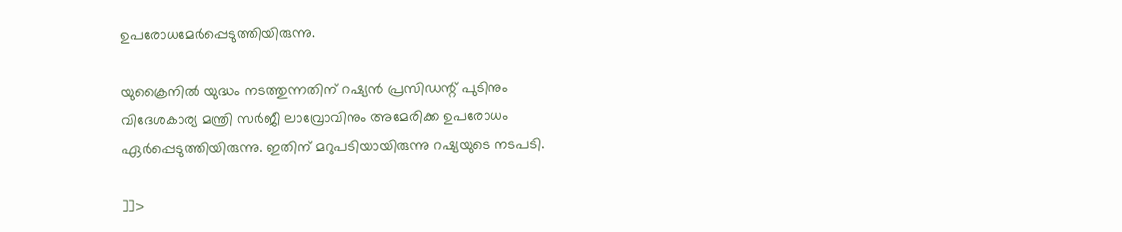ഉപരോധമേര്‍പ്പെടുത്തിയിരുന്നു.

യുക്രൈനില്‍ യുദ്ധം നടത്തുന്നതിന് റഷ്യന്‍ പ്രസിഡന്റ് പുടിനും വിദേശകാര്യ മന്ത്രി സര്‍ജീ ലാവ്രോവിനും അമേരിക്ക ഉപരോധം ഏര്‍പ്പെടുത്തിയിരുന്നു. ഇതിന് മറുപടിയായിരുന്നു റഷ്യയുടെ നടപടി.

]]>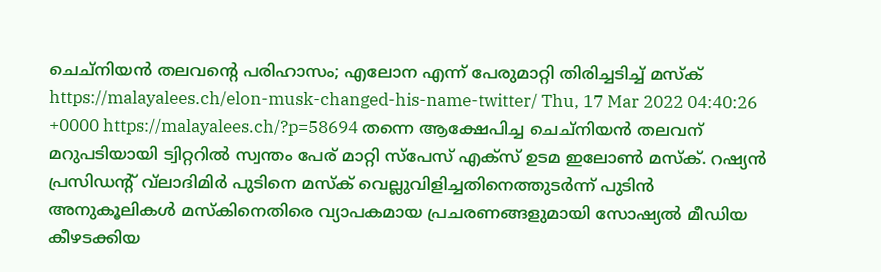ചെച്‌നിയന്‍ തലവന്റെ പരിഹാസം; എലോന എന്ന് പേരുമാറ്റി തിരിച്ചടിച്ച് മസ്‌ക് https://malayalees.ch/elon-musk-changed-his-name-twitter/ Thu, 17 Mar 2022 04:40:26 +0000 https://malayalees.ch/?p=58694 തന്നെ ആക്ഷേപിച്ച ചെച്‌നിയന്‍ തലവന് മറുപടിയായി ട്വിറ്ററില്‍ സ്വന്തം പേര് മാറ്റി സ്‌പേസ് എക്‌സ് ഉടമ ഇലോണ്‍ മസ്‌ക്. റഷ്യന്‍ പ്രസിഡന്റ് വ്‌ലാദിമിര്‍ പുടിനെ മസ്‌ക് വെല്ലുവിളിച്ചതിനെത്തുടര്‍ന്ന് പുടിന്‍ അനുകൂലികള്‍ മസ്‌കിനെതിരെ വ്യാപകമായ പ്രചരണങ്ങളുമായി സോഷ്യല്‍ മീഡിയ കീഴടക്കിയ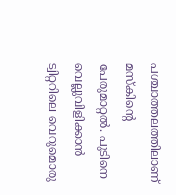പശ്ചാത്തലത്തിലാണ് മസ്‌കിന്റെ പേരുമാറ്റല്‍. പുടിനെ വെല്ലുവിളിക്കാന്‍ ട്വിറ്ററിലെ വെറുമൊരു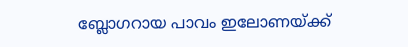ബ്ലോഗറായ പാവം ഇലോണയ്ക്ക്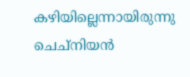കഴിയില്ലെന്നായിരുന്നു ചെച്‌നിയന്‍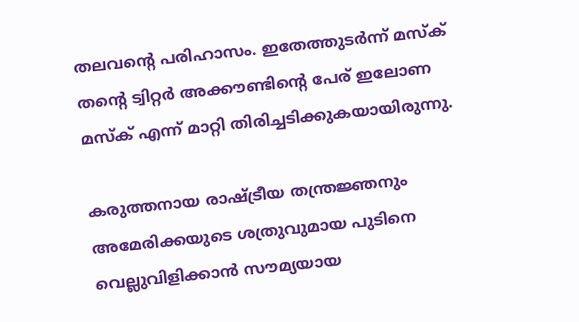തലവന്റെ പരിഹാസം. ഇതേത്തുടര്‍ന്ന് മസ്‌ക് തന്റെ ട്വിറ്റര്‍ അക്കൗണ്ടിന്റെ പേര് ഇലോണ മസ്‌ക് എന്ന് മാറ്റി തിരിച്ചടിക്കുകയായിരുന്നു.

കരുത്തനായ രാഷ്ട്രീയ തന്ത്രജ്ഞനും അമേരിക്കയുടെ ശത്രുവുമായ പുടിനെ വെല്ലുവിളിക്കാന്‍ സൗമ്യയായ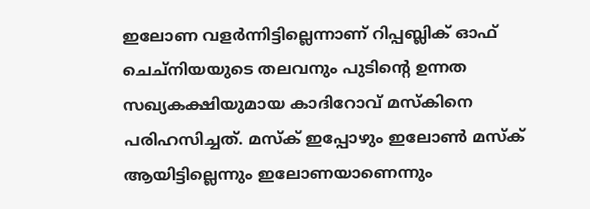ഇലോണ വളര്‍ന്നിട്ടില്ലെന്നാണ് റിപ്പബ്ലിക് ഓഫ് ചെച്നിയയുടെ തലവനും പുടിന്റെ ഉന്നത സഖ്യകക്ഷിയുമായ കാദിറോവ് മസ്‌കിനെ പരിഹസിച്ചത്. മസ്‌ക് ഇപ്പോഴും ഇലോണ്‍ മസ്‌ക് ആയിട്ടില്ലെന്നും ഇലോണയാണെന്നും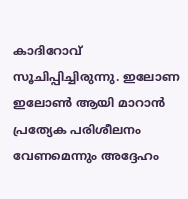കാദിറോവ് സൂചിപ്പിച്ചിരുന്നു. ഇലോണ ഇലോണ്‍ ആയി മാറാന്‍ പ്രത്യേക പരിശീലനം വേണമെന്നും അദ്ദേഹം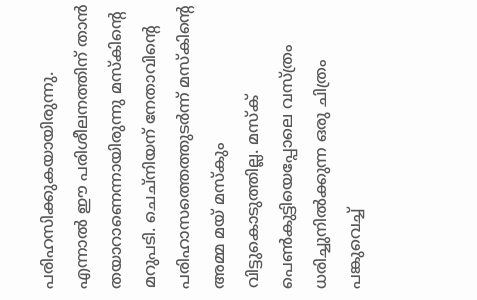പരിഹസിക്കുകയായിരുന്നു. എന്നാല്‍ ഈ പരിശീലനത്തിന് താന്‍ തയാറാണെന്നായിരുന്നു മസ്‌കിന്റെ മറുപടി. ചെച്‌നിയന് നേതാവിന്റെ പരിഹാസത്തെത്തുടര്‍ന്ന് മസ്‌കിന്റെ അമ്മ മയ് മസ്‌കും വിട്ടുകൊടുത്തില്ല. മസ്‌ക് പെണ്‍കുട്ടിയെപ്പോലെ വസ്ത്രം ധരിച്ചുനില്‍ക്കുന്ന ഒരു ചിത്രം പങ്കുവെച്ച്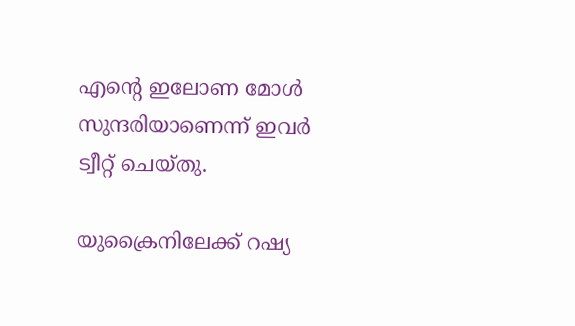എന്റെ ഇലോണ മോള്‍ സുന്ദരിയാണെന്ന് ഇവര്‍ ട്വീറ്റ് ചെയ്തു.

യുക്രൈനിലേക്ക് റഷ്യ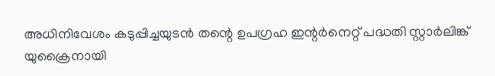അധിനിവേശം കടുപ്പിച്ചയുടന്‍ തന്റെ ഉപഗ്രഹ ഇന്റര്‍നെറ്റ് പദ്ധതി സ്റ്റാര്‍ലിങ്ക് യുക്രൈനായി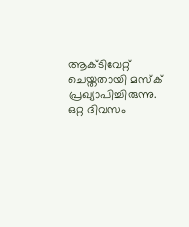ആക്ടിവേറ്റ് ചെയ്തതായി മസ്‌ക് പ്രഖ്യാപിച്ചിരുന്നു. ഒറ്റ ദിവസം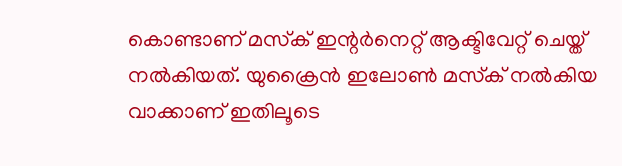കൊണ്ടാണ് മസ്‌ക് ഇന്റര്‍നെറ്റ് ആക്ടിവേറ്റ് ചെയ്ത് നല്‍കിയത്. യുക്രൈന്‍ ഇലോണ്‍ മസ്‌ക് നല്‍കിയ വാക്കാണ് ഇതിലൂടെ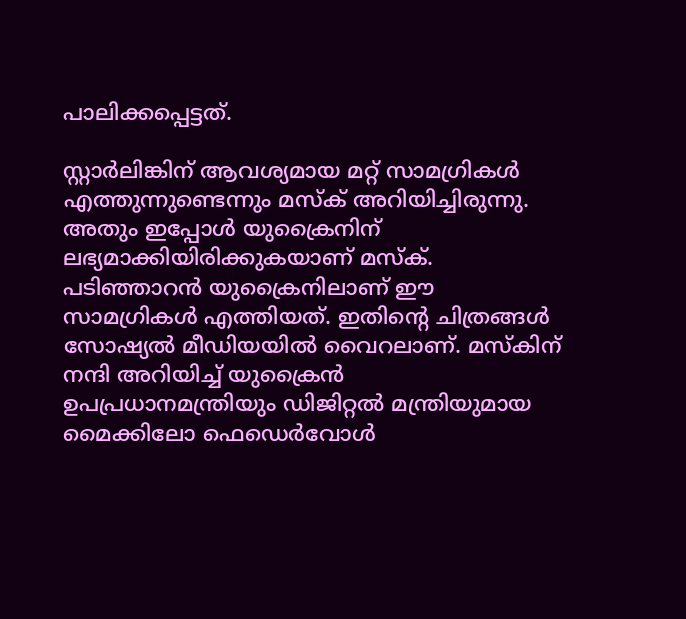പാലിക്കപ്പെട്ടത്.

സ്റ്റാര്‍ലിങ്കിന് ആവശ്യമായ മറ്റ് സാമഗ്രികള്‍ എത്തുന്നുണ്ടെന്നും മസ്‌ക് അറിയിച്ചിരുന്നു. അതും ഇപ്പോള്‍ യുക്രൈനിന് ലഭ്യമാക്കിയിരിക്കുകയാണ് മസ്‌ക്. പടിഞ്ഞാറന്‍ യുക്രൈനിലാണ് ഈ സാമഗ്രികള്‍ എത്തിയത്. ഇതിന്റെ ചിത്രങ്ങള്‍ സോഷ്യല്‍ മീഡിയയില്‍ വൈറലാണ്. മസ്‌കിന് നന്ദി അറിയിച്ച് യുക്രൈന്‍ ഉപപ്രധാനമന്ത്രിയും ഡിജിറ്റല്‍ മന്ത്രിയുമായ മൈക്കിലോ ഫെഡെര്‍വോള്‍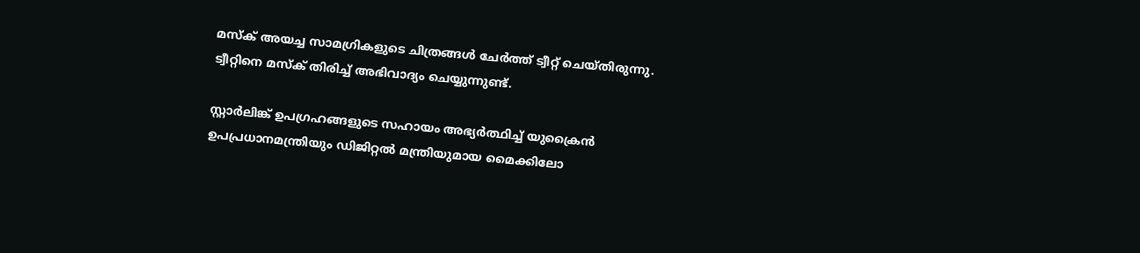മസ്‌ക് അയച്ച സാമഗ്രികളുടെ ചിത്രങ്ങള്‍ ചേര്‍ത്ത് ട്വീറ്റ് ചെയ്തിരുന്നു. ട്വീറ്റിനെ മസ്‌ക് തിരിച്ച് അഭിവാദ്യം ചെയ്യുന്നുണ്ട്.

സ്റ്റാര്‍ലിങ്ക് ഉപഗ്രഹങ്ങളുടെ സഹായം അഭ്യര്‍ത്ഥിച്ച് യുക്രൈന്‍ ഉപപ്രധാനമന്ത്രിയും ഡിജിറ്റല്‍ മന്ത്രിയുമായ മൈക്കിലോ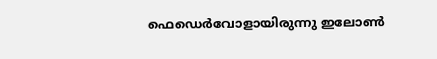ഫെഡെര്‍വോളായിരുന്നു ഇലോണ്‍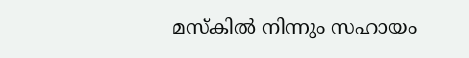മസ്‌കില്‍ നിന്നും സഹായം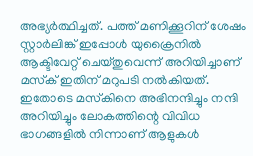അഭ്യര്‍ത്ഥിച്ചത്. പത്ത് മണിക്കൂറിന് ശേഷം സ്റ്റാര്‍ലിങ്ക് ഇപ്പോള്‍ യുക്രൈനില്‍ ആക്ടിവേറ്റ് ചെയ്തുവെന്ന് അറിയിച്ചാണ് മസ്‌ക് ഇതിന് മറുപടി നല്‍കിയത്. ഇതോടെ മസ്‌കിനെ അഭിനന്ദിച്ചും നന്ദി അറിയിച്ചും ലോകത്തിന്റെ വിവിധ ഭാഗങ്ങളില്‍ നിന്നാണ് ആളുകള്‍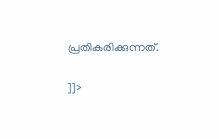പ്രതികരിക്കുന്നത്.

]]>